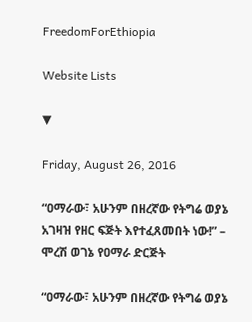FreedomForEthiopia

Website Lists

▼

Friday, August 26, 2016

“ዐማራው፣ አሁንም በዘረኛው የትግሬ ወያኔ አገዛዝ የዘር ፍጅት እየተፈጸመበት ነው!” – ሞረሽ ወገኔ የዐማራ ድርጅት

“ዐማራው፣ አሁንም በዘረኛው የትግሬ ወያኔ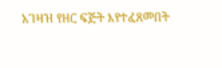አገዛዝ የዘር ፍጅት እየተፈጸመበት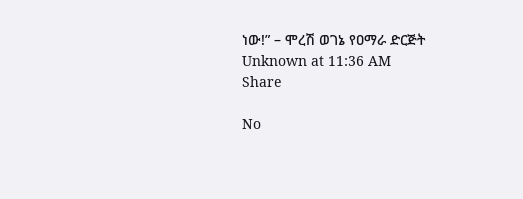ነው!” – ሞረሽ ወገኔ የዐማራ ድርጅት
Unknown at 11:36 AM
Share

No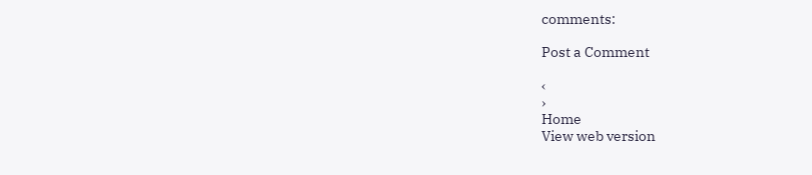comments:

Post a Comment

‹
›
Home
View web version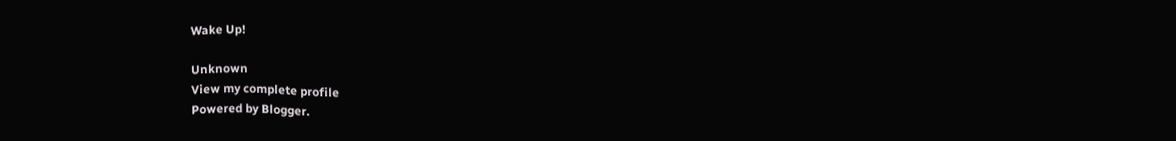Wake Up!

Unknown
View my complete profile
Powered by Blogger.